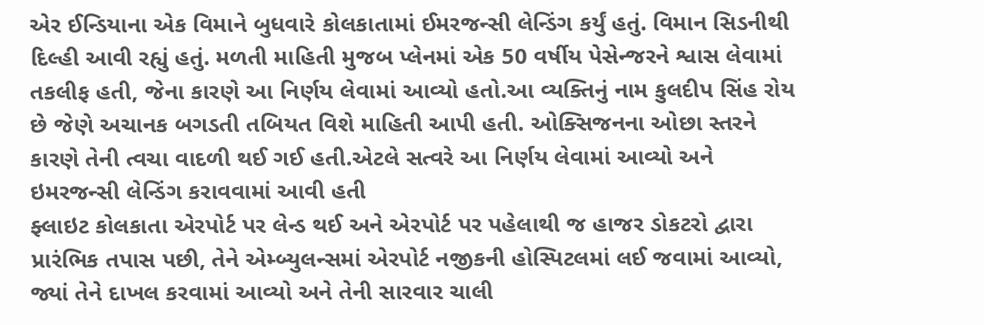એર ઈન્ડિયાના એક વિમાને બુધવારે કોલકાતામાં ઈમરજન્સી લેન્ડિંગ કર્યું હતું. વિમાન સિડનીથી દિલ્હી આવી રહ્યું હતું. મળતી માહિતી મુજબ પ્લેનમાં એક 50 વર્ષીય પેસેન્જરને શ્વાસ લેવામાં તકલીફ હતી, જેના કારણે આ નિર્ણય લેવામાં આવ્યો હતો.આ વ્યક્તિનું નામ કુલદીપ સિંહ રોય છે જેણે અચાનક બગડતી તબિયત વિશે માહિતી આપી હતી. ઓક્સિજનના ઓછા સ્તરને કારણે તેની ત્વચા વાદળી થઈ ગઈ હતી.એટલે સત્વરે આ નિર્ણય લેવામાં આવ્યો અને ઇમરજન્સી લેન્ડિંગ કરાવવામાં આવી હતી
ફ્લાઇટ કોલકાતા એરપોર્ટ પર લેન્ડ થઈ અને એરપોર્ટ પર પહેલાથી જ હાજર ડોકટરો દ્વારા પ્રારંભિક તપાસ પછી, તેને એમ્બ્યુલન્સમાં એરપોર્ટ નજીકની હોસ્પિટલમાં લઈ જવામાં આવ્યો, જ્યાં તેને દાખલ કરવામાં આવ્યો અને તેની સારવાર ચાલી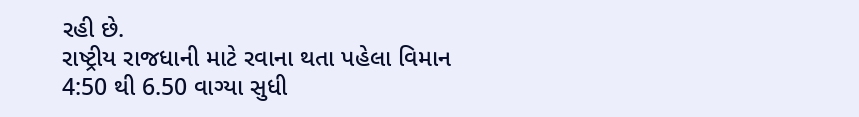રહી છે.
રાષ્ટ્રીય રાજધાની માટે રવાના થતા પહેલા વિમાન 4:50 થી 6.50 વાગ્યા સુધી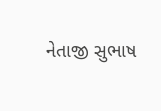નેતાજી સુભાષ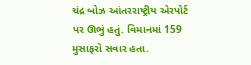ચંદ્ર બોઝ આંતરરાષ્ટ્રીય એરપોર્ટ પર ઊભું હતું. વિમાનમાં 159 મુસાફરો સવાર હતા.